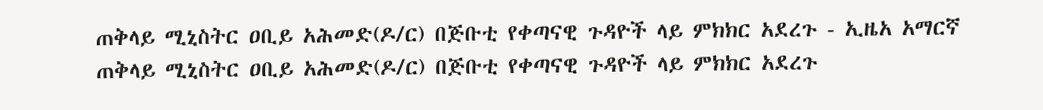ጠቅላይ ሚኒስትር ዐቢይ አሕመድ(ዶ/ር) በጅቡቲ የቀጣናዊ ጉዳዮች ላይ ምክክር አደረጉ - ኢዜአ አማርኛ
ጠቅላይ ሚኒስትር ዐቢይ አሕመድ(ዶ/ር) በጅቡቲ የቀጣናዊ ጉዳዮች ላይ ምክክር አደረጉ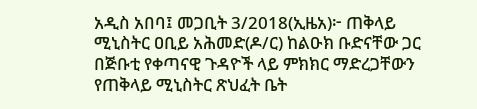አዲስ አበባ፤ መጋቢት 3/2018(ኢዜአ)፦ ጠቅላይ ሚኒስትር ዐቢይ አሕመድ(ዶ/ር) ከልዑክ ቡድናቸው ጋር በጅቡቲ የቀጣናዊ ጉዳዮች ላይ ምክክር ማድረጋቸውን የጠቅላይ ሚኒስትር ጽህፈት ቤት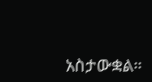አስታውቋል።